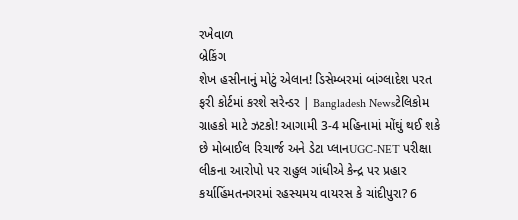રખેવાળ
બ્રેકિંગ
શેખ હસીનાનું મોટું એલાન! ડિસેમ્બરમાં બાંગ્લાદેશ પરત ફરી કોર્ટમાં કરશે સરેન્ડર | Bangladesh Newsટેલિકોમ ગ્રાહકો માટે ઝટકો! આગામી 3-4 મહિનામાં મોંઘું થઈ શકે છે મોબાઈલ રિચાર્જ અને ડેટા પ્લાનUGC-NET પરીક્ષા લીકના આરોપો પર રાહુલ ગાંધીએ કેન્દ્ર પર પ્રહાર કર્યાહિંમતનગરમાં રહસ્યમય વાયરસ કે ચાંદીપુરા? 6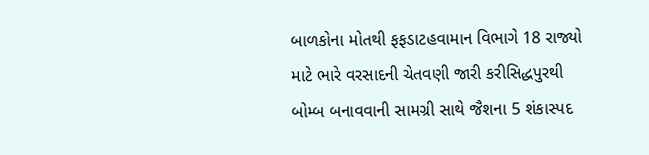બાળકોના મોતથી ફફડાટહવામાન વિભાગે 18 રાજ્યો માટે ભારે વરસાદની ચેતવણી જારી કરીસિદ્ધપુરથી બોમ્બ બનાવવાની સામગ્રી સાથે જૈશના 5 શંકાસ્પદ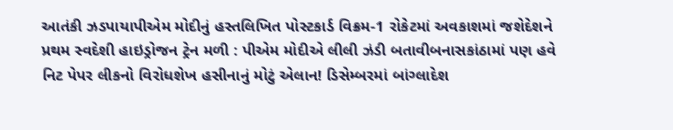આતંકી ઝડપાયાપીએમ મોદીનું હસ્તલિખિત પોસ્ટકાર્ડ વિક્રમ-1 રોકેટમાં અવકાશમાં જશેદેશને પ્રથમ સ્વદેશી હાઇડ્રોજન ટ્રેન મળી : પીએમ મોદીએ લીલી ઝંડી બતાવીબનાસકાંઠામાં પણ હવે નિટ પેપર લીકનો વિરોધશેખ હસીનાનું મોટું એલાન! ડિસેમ્બરમાં બાંગ્લાદેશ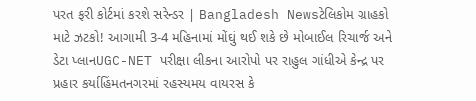પરત ફરી કોર્ટમાં કરશે સરેન્ડર | Bangladesh Newsટેલિકોમ ગ્રાહકો માટે ઝટકો! આગામી 3-4 મહિનામાં મોંઘું થઈ શકે છે મોબાઈલ રિચાર્જ અને ડેટા પ્લાનUGC-NET પરીક્ષા લીકના આરોપો પર રાહુલ ગાંધીએ કેન્દ્ર પર પ્રહાર કર્યાહિંમતનગરમાં રહસ્યમય વાયરસ કે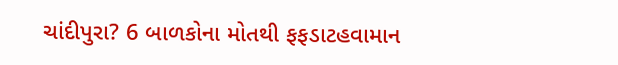ચાંદીપુરા? 6 બાળકોના મોતથી ફફડાટહવામાન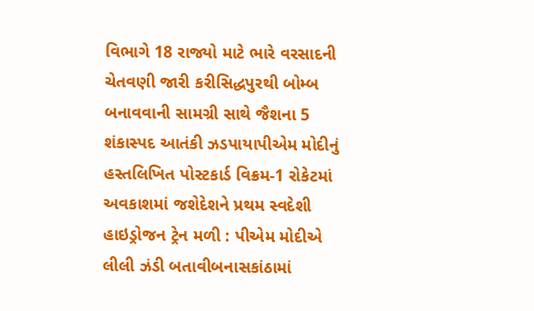વિભાગે 18 રાજ્યો માટે ભારે વરસાદની ચેતવણી જારી કરીસિદ્ધપુરથી બોમ્બ બનાવવાની સામગ્રી સાથે જૈશના 5 શંકાસ્પદ આતંકી ઝડપાયાપીએમ મોદીનું હસ્તલિખિત પોસ્ટકાર્ડ વિક્રમ-1 રોકેટમાં અવકાશમાં જશેદેશને પ્રથમ સ્વદેશી હાઇડ્રોજન ટ્રેન મળી : પીએમ મોદીએ લીલી ઝંડી બતાવીબનાસકાંઠામાં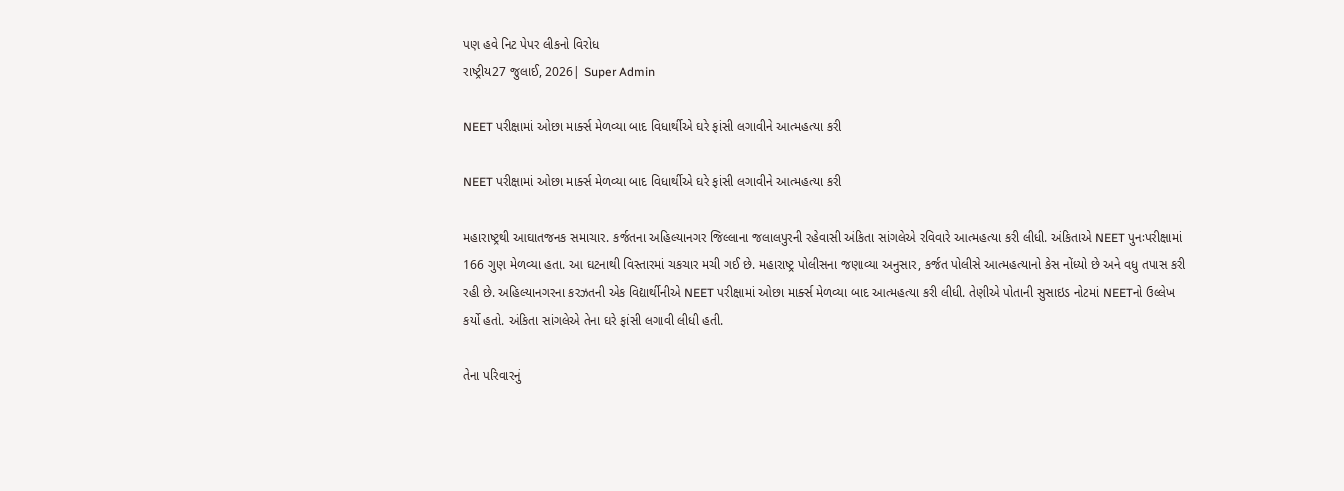પણ હવે નિટ પેપર લીકનો વિરોધ
રાષ્ટ્રીય27 જુલાઈ, 2026| Super Admin

NEET પરીક્ષામાં ઓછા માર્ક્સ મેળવ્યા બાદ વિધાર્થીએ ઘરે ફાંસી લગાવીને આત્મહત્યા કરી

NEET પરીક્ષામાં ઓછા માર્ક્સ મેળવ્યા બાદ વિધાર્થીએ ઘરે ફાંસી લગાવીને આત્મહત્યા કરી

મહારાષ્ટ્રથી આઘાતજનક સમાચાર. કર્જતના અહિલ્યાનગર જિલ્લાના જલાલપુરની રહેવાસી અંકિતા સાંગલેએ રવિવારે આત્મહત્યા કરી લીધી. અંકિતાએ NEET પુનઃપરીક્ષામાં 166 ગુણ મેળવ્યા હતા. આ ઘટનાથી વિસ્તારમાં ચકચાર મચી ગઈ છે. મહારાષ્ટ્ર પોલીસના જણાવ્યા અનુસાર, કર્જત પોલીસે આત્મહત્યાનો કેસ નોંધ્યો છે અને વધુ તપાસ કરી રહી છે. અહિલ્યાનગરના કરઝતની એક વિદ્યાર્થીનીએ NEET પરીક્ષામાં ઓછા માર્ક્સ મેળવ્યા બાદ આત્મહત્યા કરી લીધી. તેણીએ પોતાની સુસાઇડ નોટમાં NEETનો ઉલ્લેખ કર્યો હતો. અંકિતા સાંગલેએ તેના ઘરે ફાંસી લગાવી લીધી હતી.

તેના પરિવારનું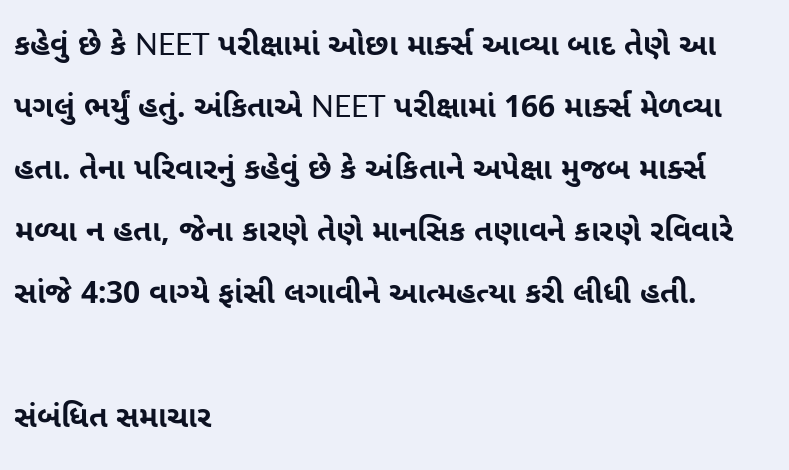કહેવું છે કે NEET પરીક્ષામાં ઓછા માર્ક્સ આવ્યા બાદ તેણે આ પગલું ભર્યું હતું. અંકિતાએ NEET પરીક્ષામાં 166 માર્ક્સ મેળવ્યા હતા. તેના પરિવારનું કહેવું છે કે અંકિતાને અપેક્ષા મુજબ માર્ક્સ મળ્યા ન હતા, જેના કારણે તેણે માનસિક તણાવને કારણે રવિવારે સાંજે 4:30 વાગ્યે ફાંસી લગાવીને આત્મહત્યા કરી લીધી હતી.

સંબંધિત સમાચાર